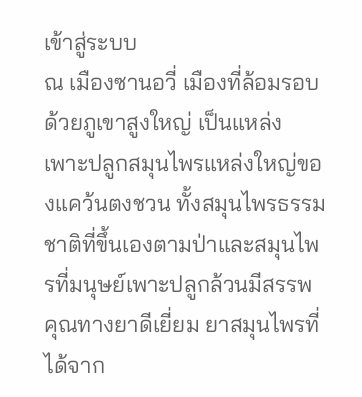เข้าสู่ระบบ
ณ เมืองซานอวี่ เมืองที่ล้อมรอบด้วยภูเขาสูงใหญ่ เป็นแหล่งเพาะปลูกสมุนไพรแหล่งใหญ่ของแคว้นตงชวน ทั้งสมุนไพรธรรมชาติที่ขึ้นเองตามป่าและสมุนไพรที่มนุษย์เพาะปลูกล้วนมีสรรพคุณทางยาดีเยี่ยม ยาสมุนไพรที่ได้จาก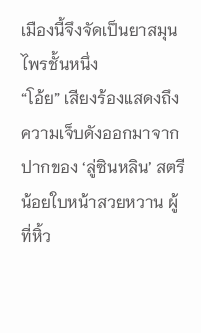เมืองนี้จึงจัดเป็นยาสมุนไพรชั้นหนึ่ง
“โอ้ย” เสียงร้องแสดงถึงความเจ็บดังออกมาจากปากของ ‘ลู่ซินหลิน’ สตรีน้อยใบหน้าสวยหวาน ผู้ที่หิ้ว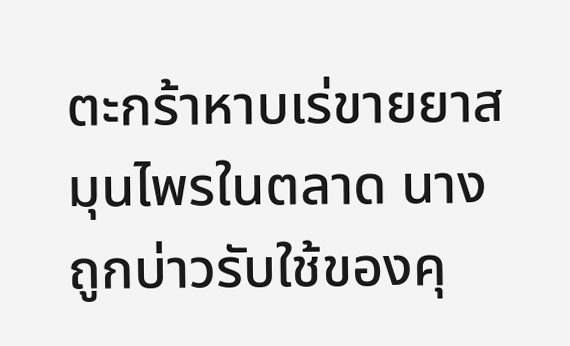ตะกร้าหาบเร่ขายยาสมุนไพรในตลาด นางถูกบ่าวรับใช้ของคุ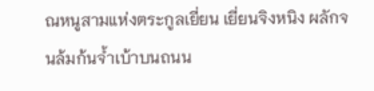ณหนูสามแห่งตระกูลเยี่ยน เยี่ยนจิงหนิง ผลักจนล้มก้นจ้ำเบ้าบนถนน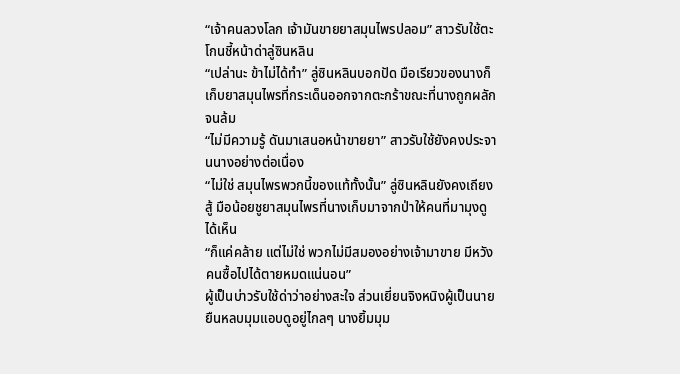“เจ้าคนลวงโลก เจ้ามันขายยาสมุนไพรปลอม” สาวรับใช้ตะโกนชี้หน้าด่าลู่ซินหลิน
“เปล่านะ ข้าไม่ได้ทำ” ลู่ซินหลินบอกปัด มือเรียวของนางก็เก็บยาสมุนไพรที่กระเด็นออกจากตะกร้าขณะที่นางถูกผลักจนล้ม
“ไม่มีความรู้ ดันมาเสนอหน้าขายยา” สาวรับใช้ยังคงประจานนางอย่างต่อเนื่อง
“ไม่ใช่ สมุนไพรพวกนี้ของแท้ทั้งนั้น” ลู่ซินหลินยังคงเถียงสู้ มือน้อยชูยาสมุนไพรที่นางเก็บมาจากป่าให้คนที่มามุงดูได้เห็น
“ก็แค่คล้าย แต่ไม่ใช่ พวกไม่มีสมองอย่างเจ้ามาขาย มีหวังคนซื้อไปได้ตายหมดแน่นอน”
ผู้เป็นบ่าวรับใช้ด่าว่าอย่างสะใจ ส่วนเยี่ยนจิงหนิงผู้เป็นนายยืนหลบมุมแอบดูอยู่ไกลๆ นางยิ้มมุม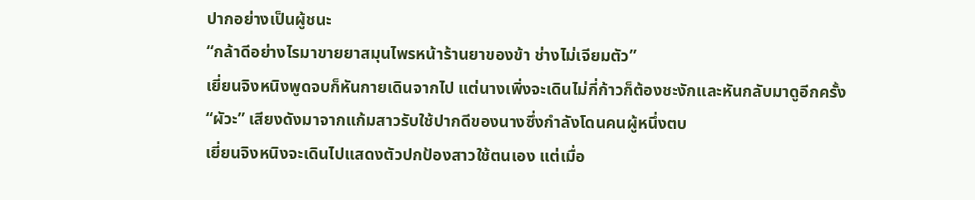ปากอย่างเป็นผู้ชนะ
“กล้าดีอย่างไรมาขายยาสมุนไพรหน้าร้านยาของข้า ช่างไม่เจียมตัว”
เยี่ยนจิงหนิงพูดจบก็หันกายเดินจากไป แต่นางเพิ่งจะเดินไม่กี่ก้าวก็ต้องชะงักและหันกลับมาดูอีกครั้ง
“ผัวะ” เสียงดังมาจากแก้มสาวรับใช้ปากดีของนางซึ่งกำลังโดนคนผู้หนึ่งตบ
เยี่ยนจิงหนิงจะเดินไปแสดงตัวปกป้องสาวใช้ตนเอง แต่เมื่อ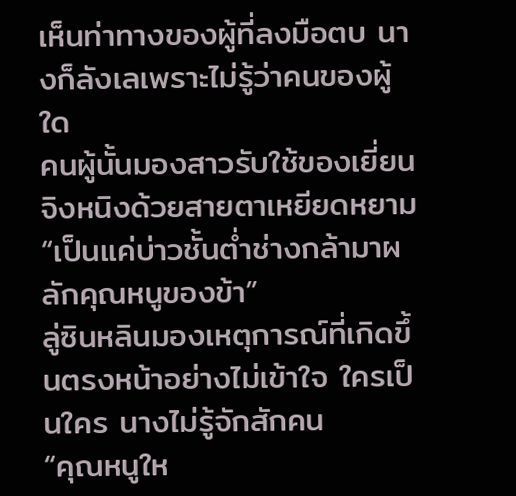เห็นท่าทางของผู้ที่ลงมือตบ นางก็ลังเลเพราะไม่รู้ว่าคนของผู้ใด
คนผู้นั้นมองสาวรับใช้ของเยี่ยนจิงหนิงด้วยสายตาเหยียดหยาม “เป็นแค่บ่าวชั้นต่ำช่างกล้ามาผลักคุณหนูของข้า”
ลู่ซินหลินมองเหตุการณ์ที่เกิดขึ้นตรงหน้าอย่างไม่เข้าใจ ใครเป็นใคร นางไม่รู้จักสักคน
“คุณหนูให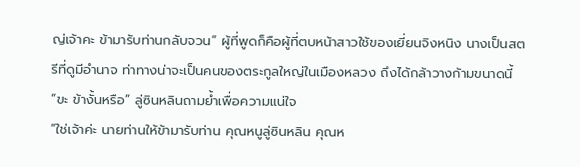ญ่เจ้าคะ ข้ามารับท่านกลับจวน” ผู้ที่พูดก็คือผู้ที่ตบหน้าสาวใช้ของเยี่ยนจิงหนิง นางเป็นสตรีที่ดูมีอำนาจ ท่าทางน่าจะเป็นคนของตระกูลใหญ่ในเมืองหลวง ถึงได้กล้าวางก้ามขนาดนี้
“ขะ ข้างั้นหรือ” ลู่ซินหลินถามย้ำเพื่อความแน่ใจ
“ใช่เจ้าค่ะ นายท่านให้ข้ามารับท่าน คุณหนูลู่ซินหลิน คุณห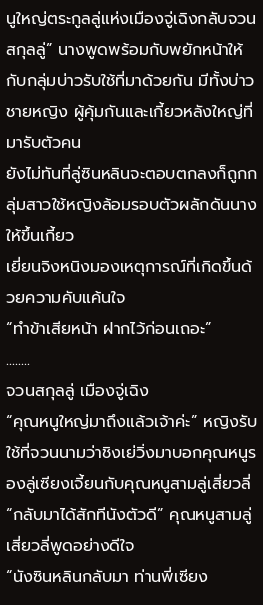นูใหญ่ตระกูลลู่แห่งเมืองจู่เฉิงกลับจวนสกุลลู่” นางพูดพร้อมกับพยักหน้าให้กับกลุ่มบ่าวรับใช้ที่มาด้วยกัน มีทั้งบ่าวชายหญิง ผู้คุ้มกันและเกี้ยวหลังใหญ่ที่มารับตัวคน
ยังไม่ทันที่ลู่ซินหลินจะตอบตกลงก็ถูกกลุ่มสาวใช้หญิงล้อมรอบตัวผลักดันนางให้ขึ้นเกี้ยว
เยี่ยนจิงหนิงมองเหตุการณ์ที่เกิดขึ้นด้วยความคับแค้นใจ
“ทำข้าเสียหน้า ฝากไว้ก่อนเถอะ”
........
จวนสกุลลู่ เมืองจู่เฉิง
“คุณหนูใหญ่มาถึงแล้วเจ้าค่ะ” หญิงรับใช้ที่จวนนามว่าชิงเย่วิ่งมาบอกคุณหนูรองลู่เซียงเจี้ยนกับคุณหนูสามลู่เสี่ยวลี่
“กลับมาได้สักทีนังตัวดี” คุณหนูสามลู่เสี่ยวลี่พูดอย่างดีใจ
“นังซินหลินกลับมา ท่านพี่เซียง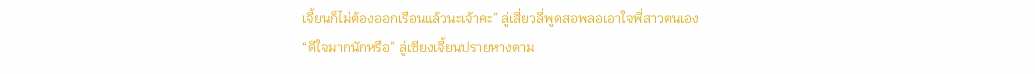เจี้ยนก็ไม่ต้องออกเรือนแล้วนะเจ้าคะ” ลู่เสี่ยวลี่พูดสอพลอเอาใจพี่สาวตนเอง
“ดีใจมากนักหรือ” ลู่เซียงเจี้ยนปรายหางตาม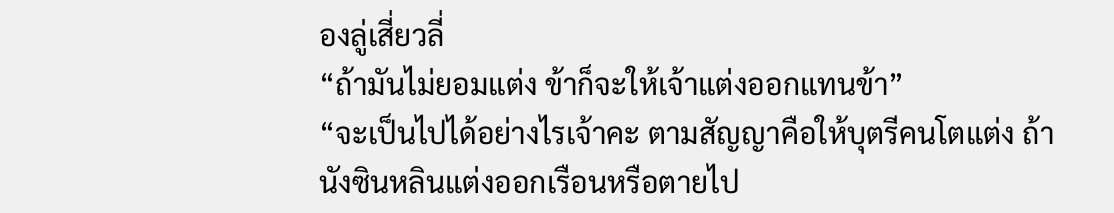องลู่เสี่ยวลี่
“ถ้ามันไม่ยอมแต่ง ข้าก็จะให้เจ้าแต่งออกแทนข้า”
“จะเป็นไปได้อย่างไรเจ้าคะ ตามสัญญาคือให้บุตรีคนโตแต่ง ถ้านังซินหลินแต่งออกเรือนหรือตายไป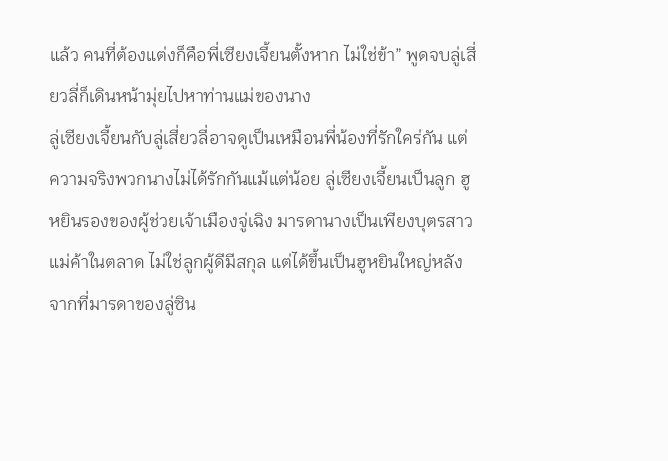แล้ว คนที่ต้องแต่งก็คือพี่เซียงเจี้ยนตั้งหาก ไม่ใช่ข้า” พูดจบลู่เสี่ยวลี่ก็เดินหน้ามุ่ยไปหาท่านแม่ของนาง
ลู่เซียงเจี้ยนกับลู่เสี่ยวลี่อาจดูเป็นเหมือนพี่น้องที่รักใคร่กัน แต่ความจริงพวกนางไม่ได้รักกันแม้แต่น้อย ลู่เซียงเจี้ยนเป็นลูก ฮูหยินรองของผู้ช่วยเจ้าเมืองจู่เฉิง มารดานางเป็นเพียงบุตรสาวแม่ค้าในตลาด ไม่ใช่ลูกผู้ดีมีสกุล แต่ได้ขึ้นเป็นฮูหยินใหญ่หลังจากที่มารดาของลู่ซิน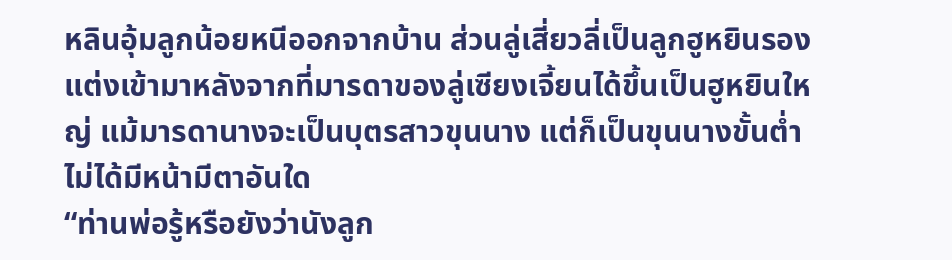หลินอุ้มลูกน้อยหนีออกจากบ้าน ส่วนลู่เสี่ยวลี่เป็นลูกฮูหยินรอง แต่งเข้ามาหลังจากที่มารดาของลู่เซียงเจี้ยนได้ขึ้นเป็นฮูหยินใหญ่ แม้มารดานางจะเป็นบุตรสาวขุนนาง แต่ก็เป็นขุนนางขั้นต่ำไม่ได้มีหน้ามีตาอันใด
“ท่านพ่อรู้หรือยังว่านังลูก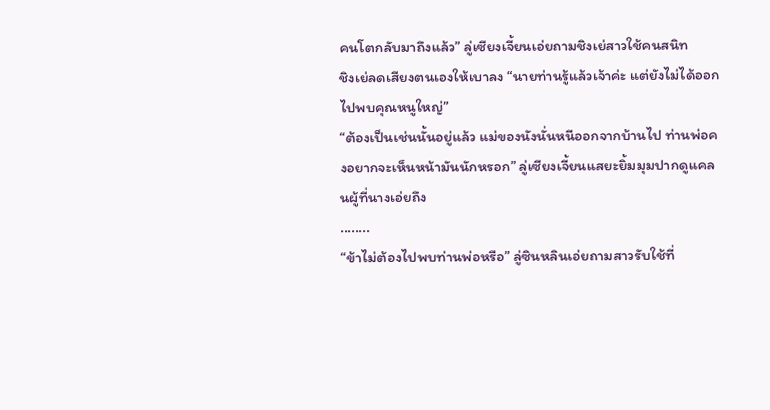คนโตกลับมาถึงแล้ว” ลู่เซียงเจี้ยนเอ่ยถามชิงเย่สาวใช้คนสนิท
ชิงเย่ลดเสียงตนเองให้เบาลง “นายท่านรู้แล้วเจ้าค่ะ แต่ยังไม่ได้ออกไปพบคุณหนูใหญ่”
“ต้องเป็นเช่นนั้นอยู่แล้ว แม่ของนังนั่นหนีออกจากบ้านไป ท่านพ่อคงอยากจะเห็นหน้ามันนักหรอก” ลู่เซียงเจี้ยนแสยะยิ้มมุมปากดูแคลนผู้ที่นางเอ่ยถึง
........
“ข้าไม่ต้องไปพบท่านพ่อหรือ” ลู่ซินหลินเอ่ยถามสาวรับใช้ที่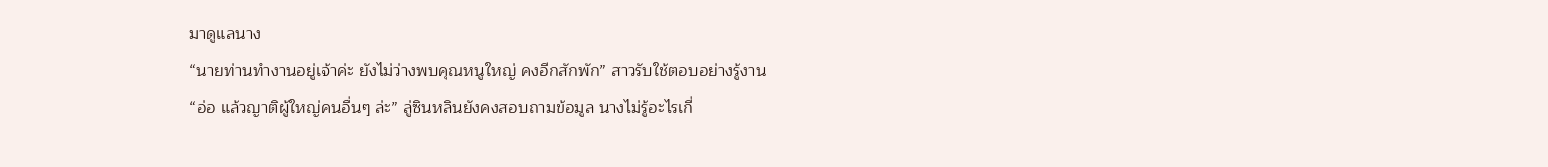มาดูแลนาง
“นายท่านทำงานอยู่เจ้าค่ะ ยังไม่ว่างพบคุณหนูใหญ่ คงอีกสักพัก” สาวรับใช้ตอบอย่างรู้งาน
“อ่อ แล้วญาติผู้ใหญ่คนอื่นๆ ล่ะ” ลู่ซินหลินยังคงสอบถามข้อมูล นางไม่รู้อะไรเกี่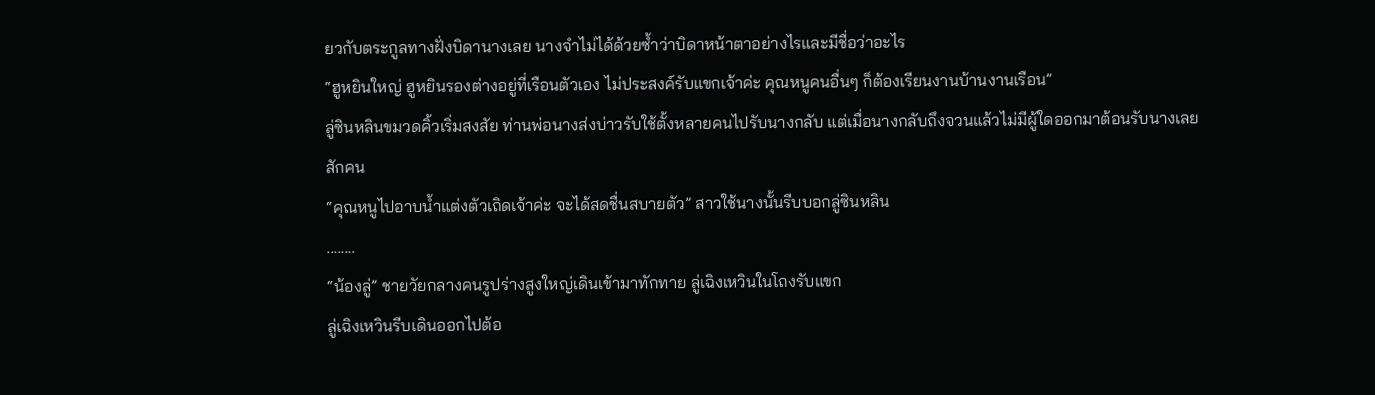ยวกับตระกูลทางฝั่งบิดานางเลย นางจำไม่ได้ด้วยซ้ำว่าบิดาหน้าตาอย่างไรและมีชื่อว่าอะไร
“ฮูหยินใหญ่ ฮูหยินรองต่างอยู่ที่เรือนตัวเอง ไม่ประสงค์รับแขกเจ้าค่ะ คุณหนูคนอื่นๆ ก็ต้องเรียนงานบ้านงานเรือน”
ลู่ซินหลินขมวดคิ้วเริ่มสงสัย ท่านพ่อนางส่งบ่าวรับใช้ตั้งหลายคนไปรับนางกลับ แต่เมื่อนางกลับถึงจวนแล้วไม่มีผู้ใดออกมาต้อนรับนางเลยสักคน
“คุณหนูไปอาบน้ำแต่งตัวเถิดเจ้าค่ะ จะได้สดชื่นสบายตัว” สาวใช้นางนั้นรีบบอกลู่ซินหลิน
........
“น้องลู่” ชายวัยกลางคนรูปร่างสูงใหญ่เดินเข้ามาทักทาย ลู่เฉิงเหวินในโถงรับแขก
ลู่เฉิงเหวินรีบเดินออกไปต้อ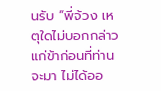นรับ “พี่จ้วง เหตุใดไม่บอกกล่าวแก่ข้าก่อนที่ท่านจะมา ไม่ได้ออ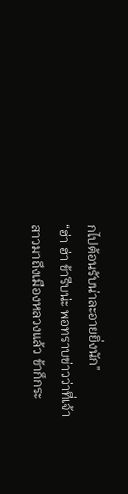กไปต้อนรับน่าละอายยิ่งนัก”
“ฮ่า ฮ่า ข้ารีบน่ะ พอทราบข่าวว่าที่เจ้าสาวมาถึงเมืองหลวงแล้ว ข้าก็กระ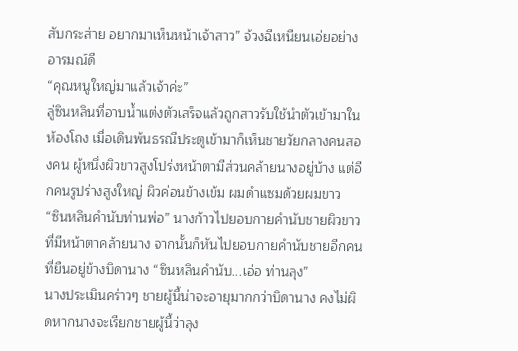สับกระส่าย อยากมาเห็นหน้าเจ้าสาว” จ้วงฉีเหนียนเอ่ยอย่างอารมณ์ดี
“คุณหนูใหญ่มาแล้วเจ้าค่ะ”
ลู่ซินหลินที่อาบน้ำแต่งตัวเสร็จแล้วถูกสาวรับใช้นำตัวเข้ามาในห้องโถง เมื่อเดินพ้นธรณีประตูเข้ามาก็เห็นชายวัยกลางคนสองคน ผู้หนึ่งผิวขาวสูงโปร่งหน้าตามีส่วนคล้ายนางอยู่บ้าง แต่อีกคนรูปร่างสูงใหญ่ ผิวค่อนข้างเข้ม ผมดำแซมด้วยผมขาว
“ซินหลินคำนับท่านพ่อ” นางก้าวไปยอบกายคำนับชายผิวขาวที่มีหน้าตาคล้ายนาง จากนั้นก็หันไปยอบกายคำนับชายอีกคนที่ยืนอยู่ข้างบิดานาง “ซินหลินคำนับ...เอ่อ ท่านลุง”
นางประเมินคร่าวๆ ชายผู้นี้น่าจะอายุมากกว่าบิดานาง คงไม่ผิดหากนางจะเรียกชายผู้นี้ว่าลุง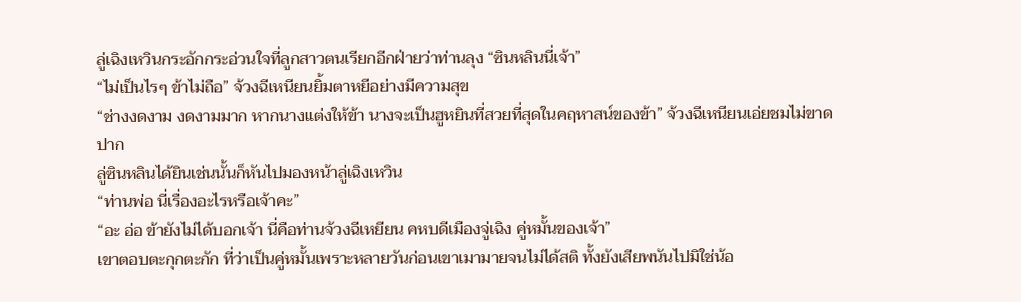ลู่เฉิงเหวินกระอักกระอ่วนใจที่ลูกสาวตนเรียกอีกฝ่ายว่าท่านลุง “ซินหลินนี่เจ้า”
“ไม่เป็นไรๆ ข้าไม่ถือ” จ้วงฉีเหนียนยิ้มตาหยีอย่างมีความสุข
“ช่างงดงาม งดงามมาก หากนางแต่งให้ข้า นางจะเป็นฮูหยินที่สวยที่สุดในคฤหาสน์ของข้า” จ้วงฉีเหนียนเอ่ยชมไม่ขาดปาก
ลู่ซินหลินได้ยินเช่นนั้นก็หันไปมองหน้าลู่เฉิงเหวิน
“ท่านพ่อ นี่เรื่องอะไรหรือเจ้าคะ”
“อะ อ่อ ข้ายังไม่ได้บอกเจ้า นี่คือท่านจ้วงฉีเหยียน คหบดีเมืองจู่เฉิง คู่หมั้นของเจ้า”
เขาตอบตะกุกตะกัก ที่ว่าเป็นคู่หมั้นเพราะหลายวันก่อนเขาเมามายจนไม่ได้สติ ทั้งยังเสียพนันไปมิใช่น้อ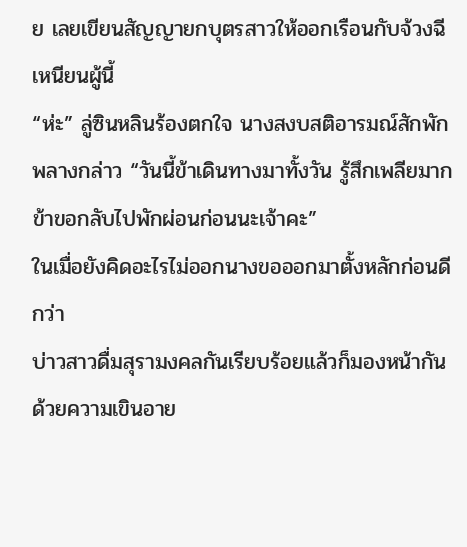ย เลยเขียนสัญญายกบุตรสาวให้ออกเรือนกับจ้วงฉีเหนียนผู้นี้
“ห่ะ” ลู่ซินหลินร้องตกใจ นางสงบสติอารมณ์สักพักพลางกล่าว “วันนี้ข้าเดินทางมาทั้งวัน รู้สึกเพลียมาก ข้าขอกลับไปพักผ่อนก่อนนะเจ้าคะ”
ในเมื่อยังคิดอะไรไม่ออกนางขอออกมาตั้งหลักก่อนดีกว่า
บ่าวสาวดื่มสุรามงคลกันเรียบร้อยแล้วก็มองหน้ากันด้วยความเขินอาย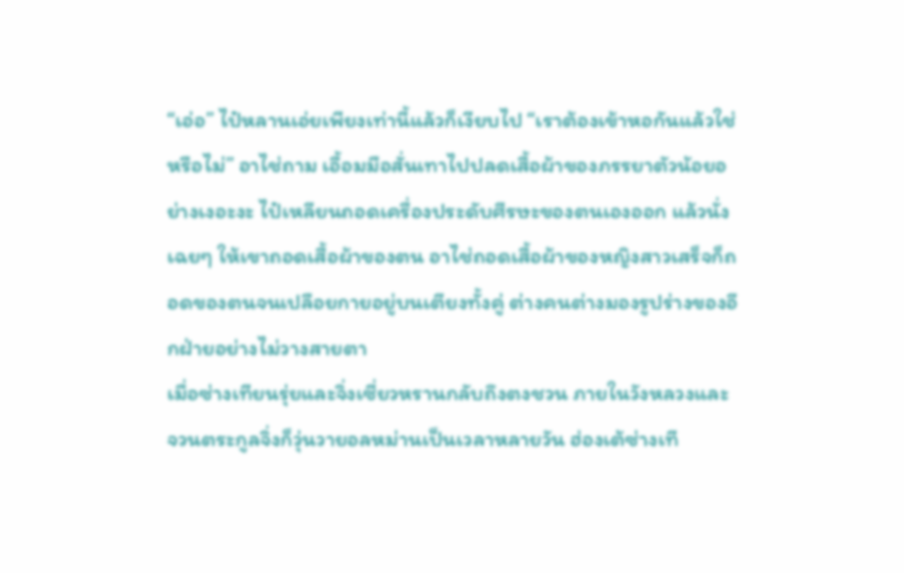“เอ่อ” ไป๋หลานเอ่ยเพียงเท่านี้แล้วก็เงียบไป “เราต้องเข้าหอกันแล้วใช่หรือไม่” อาไช่ถาม เอื้อมมือสั่นเทาไปปลดเสื้อผ้าของภรรยาตัวน้อยอย่างเงอะงะ ไป๋เหลียนถอดเครื่องประดับศีรษะของตนเองออก แล้วนั่งเฉยๆ ให้เขาถอดเสื้อผ้าของตน อาไช่ถอดเสื้อผ้าของหญิงสาวเสร็จก็ถอดของตนจนเปลือยกายอยู่บนเตียงทั้งคู่ ต่างคนต่างมองรูปร่างของอีกฝ่ายอย่างไม่วางสายตา
เมื่อซ่างเทียนรุ่ยและจิ่งเซี่ยวหรานกลับถึงตงชวน ภายในวังหลวงและจวนตระกูลจิ่งก็วุ่นวายอลหม่านเป็นเวลาหลายวัน ฮ่องเต้ซ่างเที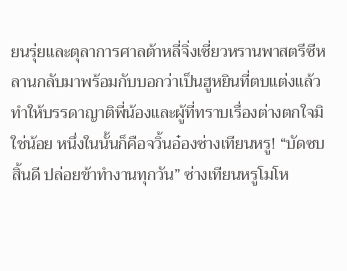ยนรุ่ยและตุลาการศาลต้าหลี่จิ่งเซี่ยวหรานพาสตรีซีหลานกลับมาพร้อมกับบอกว่าเป็นฮูหยินที่ตบแต่งแล้ว ทำให้บรรดาญาติพี่น้องและผู้ที่ทราบเรื่องต่างตกใจมิใช่น้อย หนึ่งในนั้นก็คือจวิ้นอ๋องซ่างเทียนหรู! “บัดซบสิ้นดี ปล่อยข้าทำงานทุกวัน” ซ่างเทียนหรูโมโห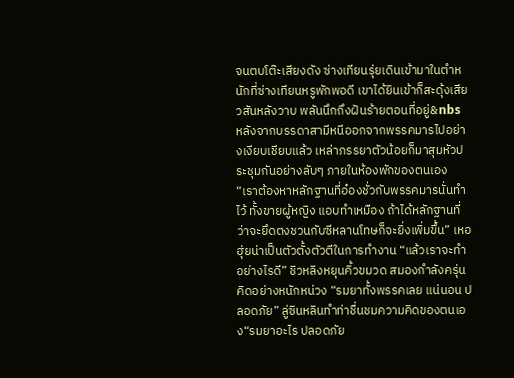จนตบโต๊ะเสียงดัง ซ่างเทียนรุ่ยเดินเข้ามาในตำหนักที่ซ่างเทียนหรูพักพอดี เขาได้ยินเข้าก็สะดุ้งเสียวสันหลังวาบ พลันนึกถึงฝันร้ายตอนที่อยู่&nbs
หลังจากบรรดาสามีหนีออกจากพรรคมารไปอย่างเงียบเชียบแล้ว เหล่าภรรยาตัวน้อยก็มาสุมหัวประชุมกันอย่างลับๆ ภายในห้องพักของตนเอง “เราต้องหาหลักฐานที่อ๋องชั่วกับพรรคมารนั่นทำไว้ ทั้งขายผู้หญิง แอบทำเหมือง ถ้าได้หลักฐานที่ว่าจะยึดตงชวนกับซีหลานโทษก็จะยิ่งเพิ่มขึ้น” เหอฮุ่ยน่าเป็นตัวตั้งตัวตีในการทำงาน “แล้วเราจะทำอย่างไรดี” ชิวหลิงหยุนคิ้วขมวด สมองกำลังครุ่นคิดอย่างหนักหน่วง “รมยาทั้งพรรคเลย แน่นอน ปลอดภัย” ลู่ซินหลินทำท่าชื่นชมความคิดของตนเอง“รมยาอะไร ปลอดภัย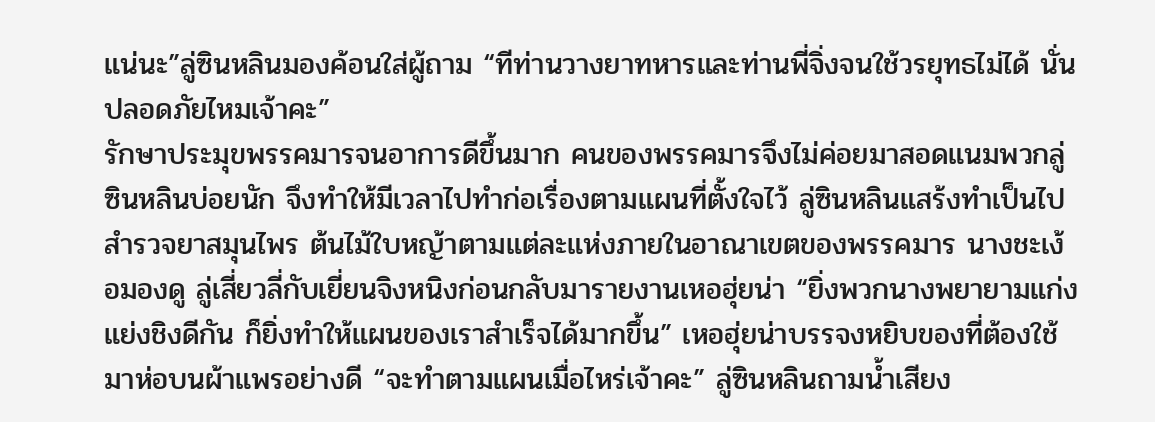แน่นะ”ลู่ซินหลินมองค้อนใส่ผู้ถาม “ทีท่านวางยาทหารและท่านพี่จิ่งจนใช้วรยุทธไม่ได้ นั่นปลอดภัยไหมเจ้าคะ”
รักษาประมุขพรรคมารจนอาการดีขึ้นมาก คนของพรรคมารจึงไม่ค่อยมาสอดแนมพวกลู่ซินหลินบ่อยนัก จึงทำให้มีเวลาไปทำก่อเรื่องตามแผนที่ตั้งใจไว้ ลู่ซินหลินแสร้งทำเป็นไปสำรวจยาสมุนไพร ต้นไม้ใบหญ้าตามแต่ละแห่งภายในอาณาเขตของพรรคมาร นางชะเง้อมองดู ลู่เสี่ยวลี่กับเยี่ยนจิงหนิงก่อนกลับมารายงานเหอฮุ่ยน่า “ยิ่งพวกนางพยายามแก่งแย่งชิงดีกัน ก็ยิ่งทำให้แผนของเราสำเร็จได้มากขึ้น” เหอฮุ่ยน่าบรรจงหยิบของที่ต้องใช้มาห่อบนผ้าแพรอย่างดี “จะทำตามแผนเมื่อไหร่เจ้าคะ” ลู่ซินหลินถามน้ำเสียง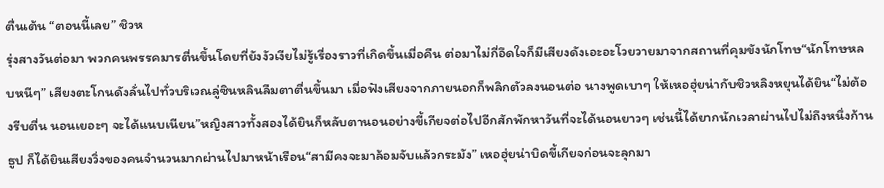ตื่นเต้น “ตอนนี้เลย” ชิวห
รุ่งสางวันต่อมา พวกคนพรรคมารตื่นขึ้นโดยที่ยังงัวเงียไม่รู้เรื่องราวที่เกิดขึ้นเมื่อคืน ต่อมาไม่กี่อึดใจก็มีเสียงดังเอะอะโวยวายมาจากสถานที่คุมขังนักโทษ“นักโทษหลบหนีๆ” เสียงตะโกนดังลั่นไปทั่วบริเวณลู่ซินหลินลืมตาตื่นขึ้นมา เมื่อฟังเสียงจากภายนอกก็พลิกตัวลงนอนต่อ นางพูดเบาๆ ให้เหอฮุ่ยน่ากับชิวหลิงหยุนได้ยิน“ไม่ต้องรีบตื่น นอนเยอะๆ จะได้แนบเนียน”หญิงสาวทั้งสองได้ยินก็หลับตานอนอย่างขี้เกียจต่อไปอีกสักพักหาวันที่จะได้นอนยาวๆ เช่นนี้ได้ยากนักเวลาผ่านไปไม่ถึงหนึ่งก้านธูป ก็ได้ยินเสียงวิ่งของคนจำนวนมากผ่านไปมาหน้าเรือน“สามีคงจะมาล้อมจับแล้วกระมัง” เหอฮุ่ยน่าบิดขี้เกียจก่อนจะลุกมา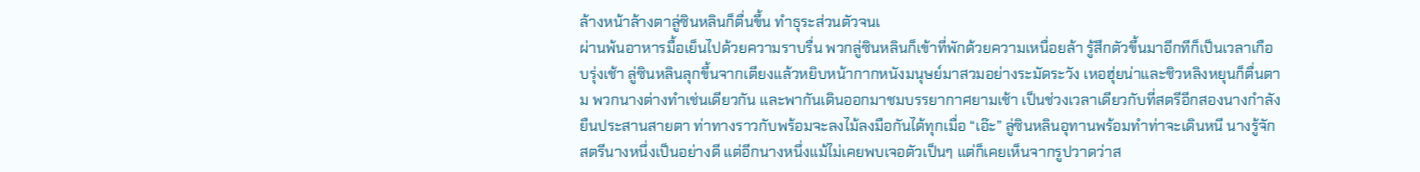ล้างหน้าล้างตาลู่ซินหลินก็ตื่นขึ้น ทำธุระส่วนตัวจนเ
ผ่านพ้นอาหารมื้อเย็นไปด้วยความราบรื่น พวกลู่ซินหลินก็เข้าที่พักด้วยความเหนื่อยล้า รู้สึกตัวขึ้นมาอีกทีก็เป็นเวลาเกือบรุ่งเช้า ลู่ซินหลินลุกขึ้นจากเตียงแล้วหยิบหน้ากากหนังมนุษย์มาสวมอย่างระมัดระวัง เหอฮุ่ยน่าและชิวหลิงหยุนก็ตื่นตาม พวกนางต่างทำเช่นเดียวกัน และพากันเดินออกมาชมบรรยากาศยามเช้า เป็นช่วงเวลาเดียวกับที่สตรีอีกสองนางกำลังยืนประสานสายตา ท่าทางราวกับพร้อมจะลงไม้ลงมือกันได้ทุกเมื่อ “เอ๊ะ” ลู่ซินหลินอุทานพร้อมทำท่าจะเดินหนี นางรู้จักสตรีนางหนึ่งเป็นอย่างดี แต่อีกนางหนึ่งแม้ไม่เคยพบเจอตัวเป็นๆ แต่ก็เคยเห็นจากรูปวาดว่าส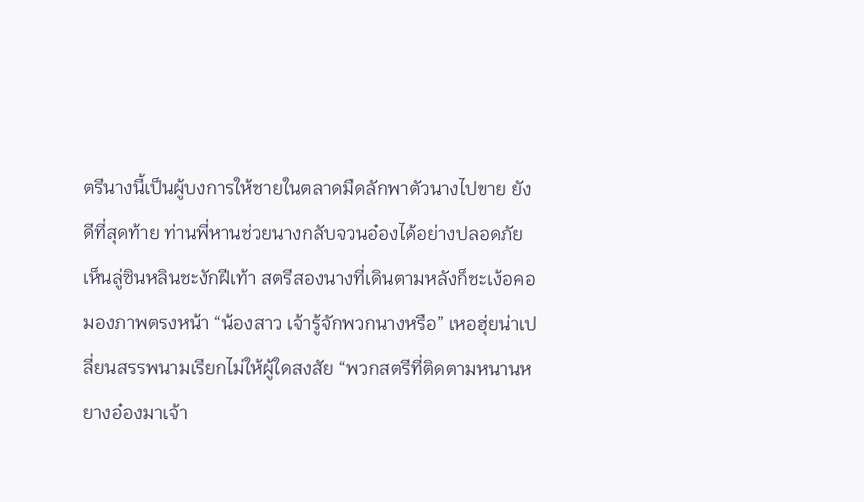ตรีนางนี้เป็นผู้บงการให้ชายในตลาดมืดลักพาตัวนางไปขาย ยังดีที่สุดท้าย ท่านพี่หานช่วยนางกลับจวนอ๋องได้อย่างปลอดภัย เห็นลู่ซินหลินชะงักฝีเท้า สตรีสองนางที่เดินตามหลังก็ชะเง้อคอมองภาพตรงหน้า “น้องสาว เจ้ารู้จักพวกนางหรือ” เหอฮุ่ยน่าเปลี่ยนสรรพนามเรียกไม่ให้ผู้ใดสงสัย “พวกสตรีที่ติดตามหนานหยางอ๋องมาเจ้า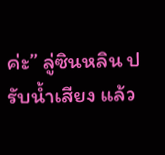ค่ะ” ลู่ซินหลิน ปรับน้ำเสียง แล้ว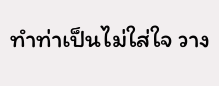ทำท่าเป็นไม่ใส่ใจ วาง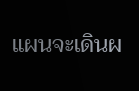แผนจะเดินผ